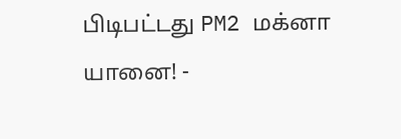பிடிபட்டது PM2 மக்னா யானை! -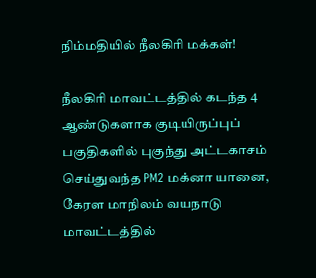நிம்மதியில் நீலகிரி மக்கள்!

நீலகிரி மாவட்டத்தில் கடந்த 4 ஆண்டுகளாக குடியிருப்புப் பகுதிகளில் புகுந்து அட்டகாசம் செய்துவந்த PM2 மக்னா யானை, கேரள மாநிலம் வயநாடு மாவட்டத்தில்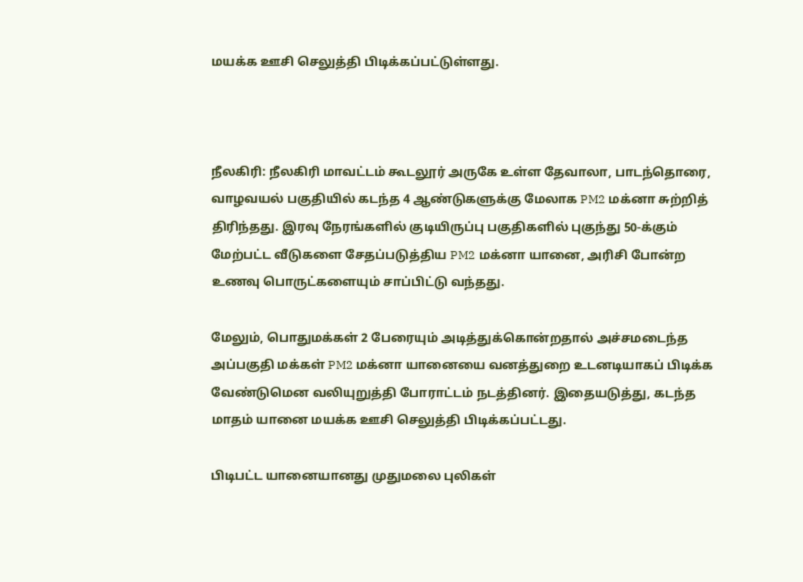மயக்க ஊசி செலுத்தி பிடிக்கப்பட்டுள்ளது.



நீலகிரி: நீலகிரி மாவட்டம் கூடலூர் அருகே உள்ள தேவாலா, பாடந்தொரை, வாழவயல் பகுதியில் கடந்த 4 ஆண்டுகளுக்கு மேலாக PM2 மக்னா சுற்றித் திரிந்தது. இரவு நேரங்களில் குடியிருப்பு பகுதிகளில் புகுந்து 50-க்கும் மேற்பட்ட வீடுகளை சேதப்படுத்திய PM2 மக்னா யானை, அரிசி போன்ற உணவு பொருட்களையும் சாப்பிட்டு வந்தது.

மேலும், பொதுமக்கள் 2 பேரையும் அடித்துக்கொன்றதால் அச்சமடைந்த அப்பகுதி மக்கள் PM2 மக்னா யானையை வனத்துறை உடனடியாகப் பிடிக்க வேண்டுமென வலியுறுத்தி போராட்டம் நடத்தினர். இதையடுத்து, கடந்த மாதம் யானை மயக்க ஊசி செலுத்தி பிடிக்கப்பட்டது.

பிடிபட்ட யானையானது முதுமலை புலிகள்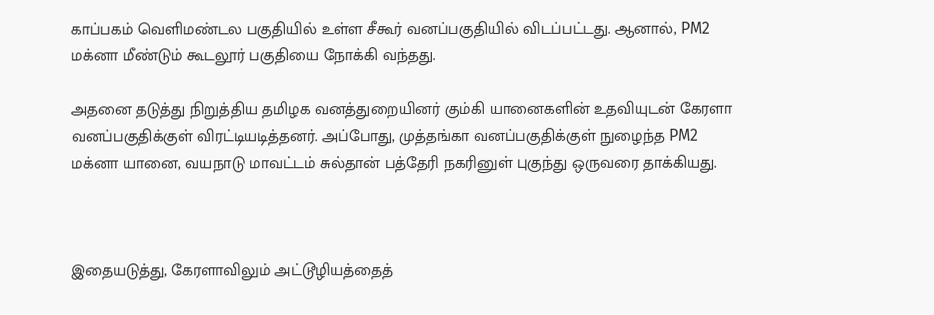காப்பகம் வெளிமண்டல பகுதியில் உள்ள சீகூர் வனப்பகுதியில் விடப்பட்டது. ஆனால், PM2 மக்னா மீண்டும் கூடலூர் பகுதியை நோக்கி வந்தது.

அதனை தடுத்து நிறுத்திய தமிழக வனத்துறையினர் கும்கி யானைகளின் உதவியுடன் கேரளா வனப்பகுதிக்குள் விரட்டியடித்தனர். அப்போது, முத்தங்கா வனப்பகுதிக்குள் நுழைந்த PM2 மக்னா யானை, வயநாடு மாவட்டம் சுல்தான் பத்தேரி நகரினுள் புகுந்து ஒருவரை தாக்கியது.



இதையடுத்து, கேரளாவிலும் அட்டூழியத்தைத்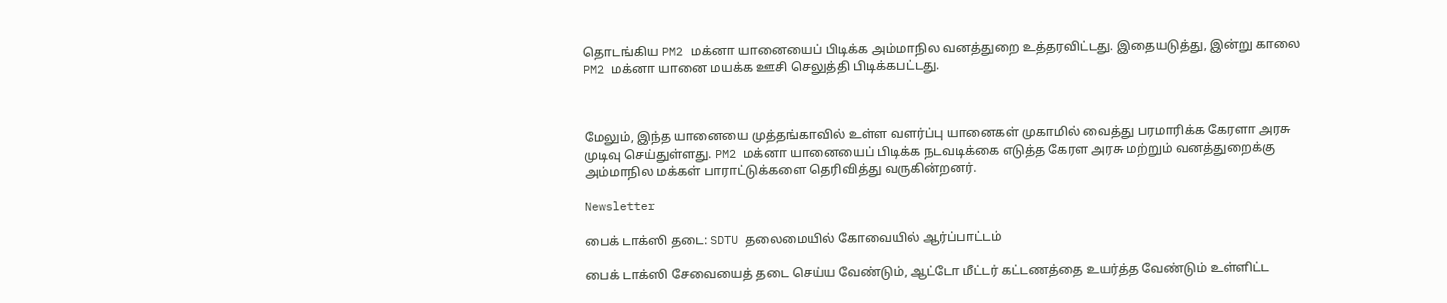தொடங்கிய PM2 மக்னா யானையைப் பிடிக்க அம்மாநில வனத்துறை உத்தரவிட்டது. இதையடுத்து, இன்று காலை PM2 மக்னா யானை மயக்க ஊசி செலுத்தி பிடிக்கபட்டது.



மேலும், இந்த யானையை முத்தங்காவில் உள்ள வளர்ப்பு யானைகள் முகாமில் வைத்து பரமாரிக்க கேரளா அரசு முடிவு செய்துள்ளது. PM2 மக்னா யானையைப் பிடிக்க நடவடிக்கை எடுத்த கேரள அரசு மற்றும் வனத்துறைக்கு அம்மாநில மக்கள் பாராட்டுக்களை தெரிவித்து வருகின்றனர்.

Newsletter

பைக் டாக்ஸி தடை: SDTU தலைமையில் கோவையில் ஆர்ப்பாட்டம்

பைக் டாக்ஸி சேவையைத் தடை செய்ய வேண்டும், ஆட்டோ மீட்டர் கட்டணத்தை உயர்த்த வேண்டும் உள்ளிட்ட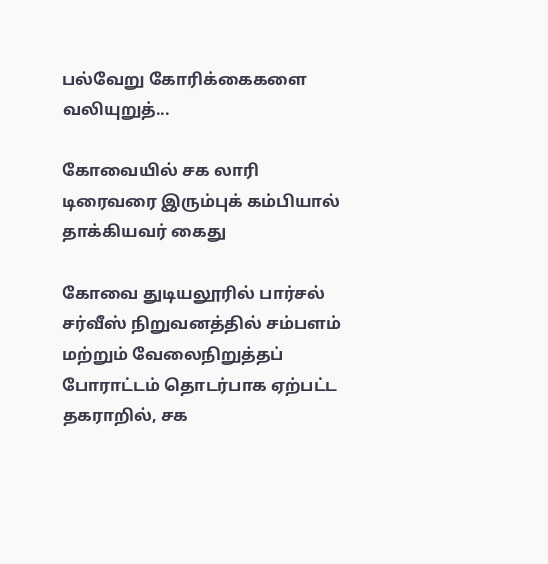பல்வேறு கோரிக்கைகளை வலியுறுத்...

கோவையில் சக லாரி டிரைவரை இரும்புக் கம்பியால் தாக்கியவர் கைது

கோவை துடியலூரில் பார்சல் சர்வீஸ் நிறுவனத்தில் சம்பளம் மற்றும் வேலைநிறுத்தப் போராட்டம் தொடர்பாக ஏற்பட்ட தகராறில், சக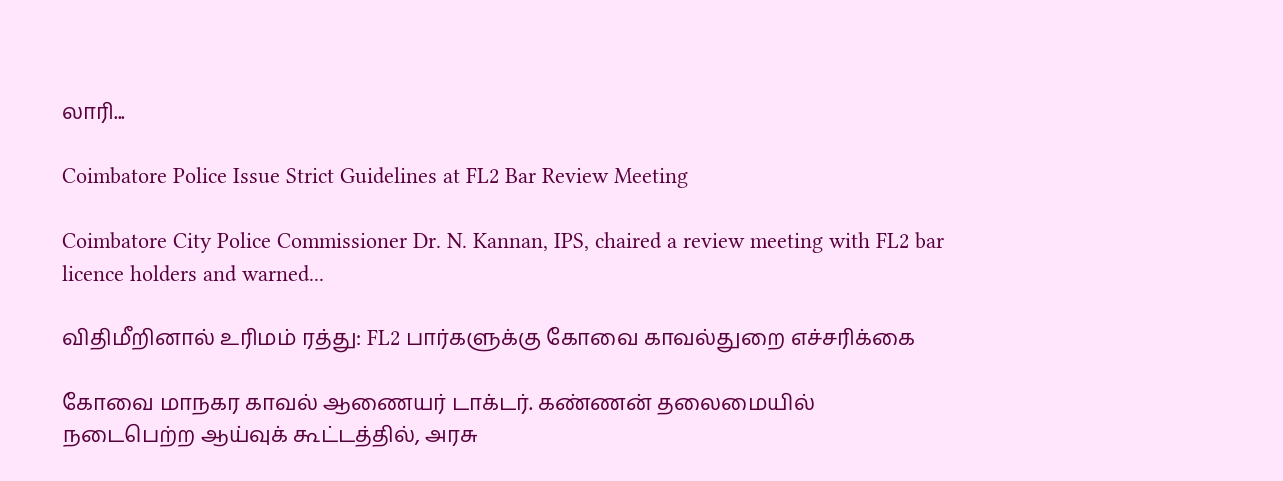லாரி...

Coimbatore Police Issue Strict Guidelines at FL2 Bar Review Meeting

Coimbatore City Police Commissioner Dr. N. Kannan, IPS, chaired a review meeting with FL2 bar licence holders and warned...

விதிமீறினால் உரிமம் ரத்து: FL2 பார்களுக்கு கோவை காவல்துறை எச்சரிக்கை

கோவை மாநகர காவல் ஆணையர் டாக்டர். கண்ணன் தலைமையில் நடைபெற்ற ஆய்வுக் கூட்டத்தில், அரசு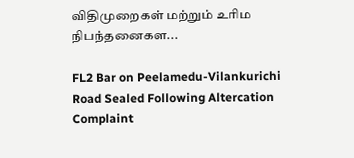விதிமுறைகள் மற்றும் உரிம நிபந்தனைகள...

FL2 Bar on Peelamedu-Vilankurichi Road Sealed Following Altercation Complaint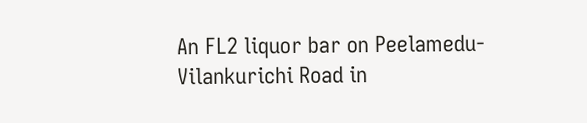An FL2 liquor bar on Peelamedu-Vilankurichi Road in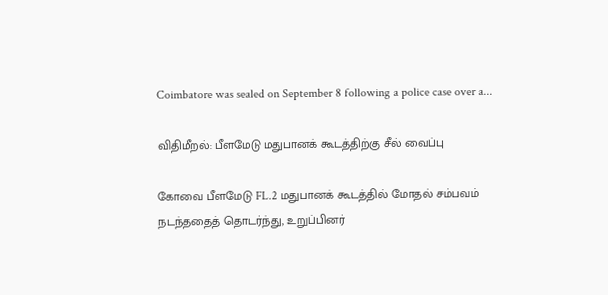Coimbatore was sealed on September 8 following a police case over a...

விதிமீறல்: பீளமேடு மதுபானக் கூடத்திற்கு சீல் வைப்பு

கோவை பீளமேடு FL.2 மதுபானக் கூடத்தில் மோதல் சம்பவம் நடந்ததைத் தொடர்ந்து, உறுப்பினர்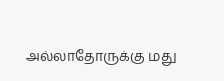அல்லாதோருக்கு மது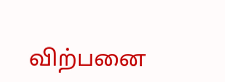விற்பனை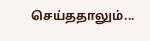செய்ததாலும்...